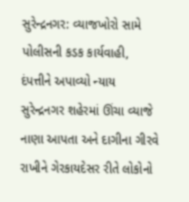સુરેન્દ્રનગર: વ્યાજખોરો સામે પોલીસની કડક કાર્યવાહી, દંપત્તીને અપાવ્યો ન્યાય
સુરેન્દ્રનગર શહેરમાં ઊંચા વ્યાજે નાણા આપતા અને દાગીના ગીરવે રાખીને ગેરકાયદેસર રીતે લોકોનો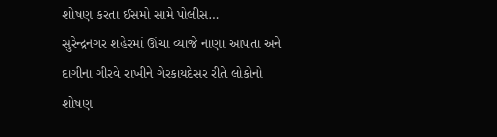શોષણ કરતા ઈસમો સામે પોલીસ…
સુરેન્દ્રનગર શહેરમાં ઊંચા વ્યાજે નાણા આપતા અને દાગીના ગીરવે રાખીને ગેરકાયદેસર રીતે લોકોનો શોષણ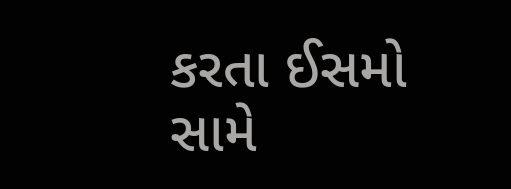કરતા ઈસમો સામે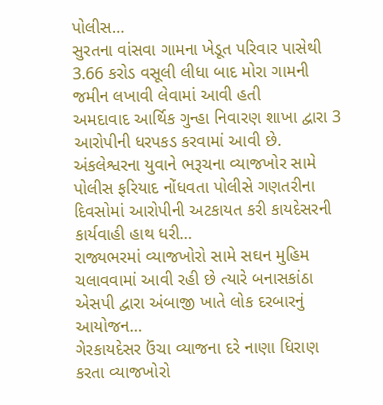પોલીસ…
સુરતના વાંસવા ગામના ખેડૂત પરિવાર પાસેથી 3.66 કરોડ વસૂલી લીધા બાદ મોરા ગામની જમીન લખાવી લેવામાં આવી હતી
અમદાવાદ આર્થિક ગુન્હા નિવારણ શાખા દ્વારા 3 આરોપીની ધરપકડ કરવામાં આવી છે.
અંકલેશ્વરના યુવાને ભરૂચના વ્યાજખોર સામે પોલીસ ફરિયાદ નોંધવતા પોલીસે ગણતરીના દિવસોમાં આરોપીની અટકાયત કરી કાયદેસરની કાર્યવાહી હાથ ધરી…
રાજ્યભરમાં વ્યાજખોરો સામે સઘન મુહિમ ચલાવવામાં આવી રહી છે ત્યારે બનાસકાંઠા એસપી દ્વારા અંબાજી ખાતે લોક દરબારનું આયોજન…
ગેરકાયદેસર ઉંચા વ્યાજના દરે નાણા ધિરાણ કરતા વ્યાજખોરો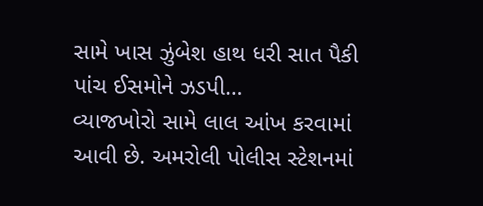સામે ખાસ ઝુંબેશ હાથ ધરી સાત પૈકી પાંચ ઈસમોને ઝડપી…
વ્યાજખોરો સામે લાલ આંખ કરવામાં આવી છે. અમરોલી પોલીસ સ્ટેશનમાં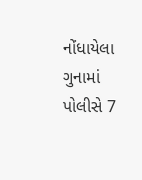નોંધાયેલા ગુનામાં પોલીસે 7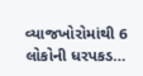વ્યાજખોરોમાંથી 6 લોકોની ધરપકડ…